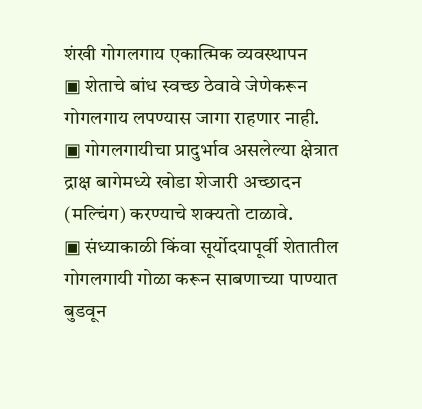शंखी गोगलगाय एकात्मिक व्यवस्थापन
▣ शेताचे बांध स्वच्छ ठेवावे जेणेकरून गोगलगाय लपण्यास जागा राहणार नाही.
▣ गोगलगायीचा प्रादुर्भाव असलेल्या क्षेत्रात द्राक्ष बागेमध्ये खोडा शेजारी अच्छादन (मल्चिंग) करण्याचे शक्यतो टाळावे.
▣ संध्याकाळी किंवा सूर्योदयापूर्वी शेतातील गोगलगायी गोळा करून साबणाच्या पाण्यात बुडवून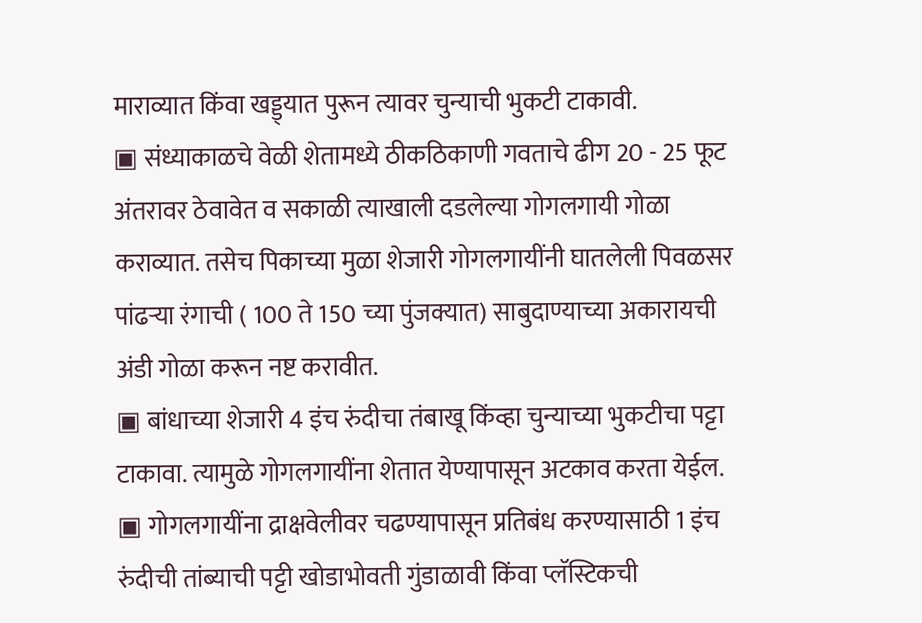माराव्यात किंवा खड्ड्यात पुरून त्यावर चुन्याची भुकटी टाकावी.
▣ संध्याकाळचे वेळी शेतामध्ये ठीकठिकाणी गवताचे ढीग 20 - 25 फूट अंतरावर ठेवावेत व सकाळी त्याखाली दडलेल्या गोगलगायी गोळा कराव्यात. तसेच पिकाच्या मुळा शेजारी गोगलगायींनी घातलेली पिवळसर पांढऱ्या रंगाची ( 100 ते 150 च्या पुंजक्यात) साबुदाण्याच्या अकारायची अंडी गोळा करून नष्ट करावीत.
▣ बांधाच्या शेजारी 4 इंच रुंदीचा तंबाखू किंव्हा चुन्याच्या भुकटीचा पट्टा टाकावा. त्यामुळे गोगलगायींना शेतात येण्यापासून अटकाव करता येईल.
▣ गोगलगायींना द्राक्षवेलीवर चढण्यापासून प्रतिबंध करण्यासाठी 1 इंच रुंदीची तांब्याची पट्टी खोडाभोवती गुंडाळावी किंवा प्लॅस्टिकची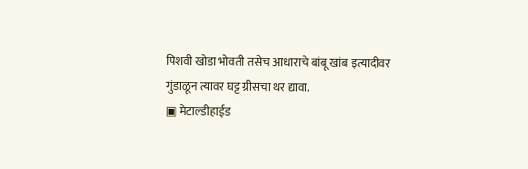पिशवी खोडा भोवती तसेच आधाराचे बांबू खांब इत्यादीवर गुंडाळून त्यावर घट्ट ग्रीसचा थर द्यावा.
▣ मेटाल्डीहाईड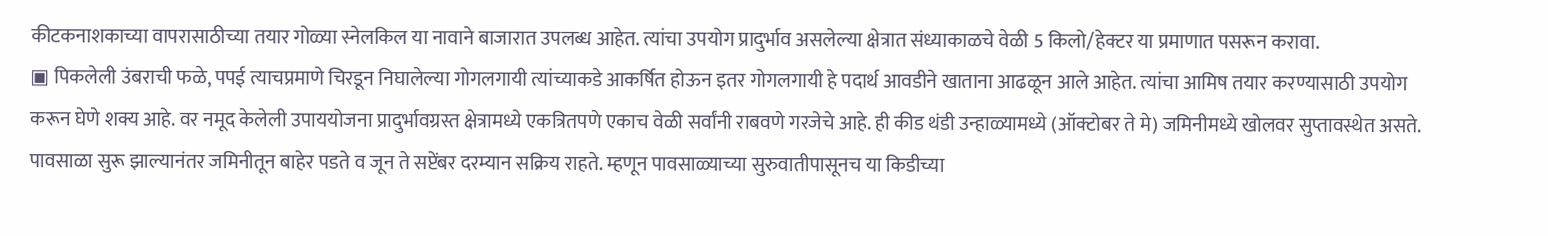कीटकनाशकाच्या वापरासाठीच्या तयार गोळ्या स्नेलकिल या नावाने बाजारात उपलब्ध आहेत. त्यांचा उपयोग प्रादुर्भाव असलेल्या क्षेत्रात संध्याकाळचे वेळी 5 किलो/हेक्टर या प्रमाणात पसरून करावा.
▣ पिकलेली उंबराची फळे, पपई त्याचप्रमाणे चिरडून निघालेल्या गोगलगायी त्यांच्याकडे आकर्षित होऊन इतर गोगलगायी हे पदार्थ आवडीने खाताना आढळून आले आहेत. त्यांचा आमिष तयार करण्यासाठी उपयोग करून घेणे शक्य आहे. वर नमूद केलेली उपाययोजना प्रादुर्भावग्रस्त क्षेत्रामध्ये एकत्रितपणे एकाच वेळी सर्वांनी राबवणे गरजेचे आहे. ही कीड थंडी उन्हाळ्यामध्ये (ऑक्टोबर ते मे) जमिनीमध्ये खोलवर सुप्तावस्थेत असते. पावसाळा सुरू झाल्यानंतर जमिनीतून बाहेर पडते व जून ते सप्टेंबर दरम्यान सक्रिय राहते. म्हणून पावसाळ्याच्या सुरुवातीपासूनच या किडीच्या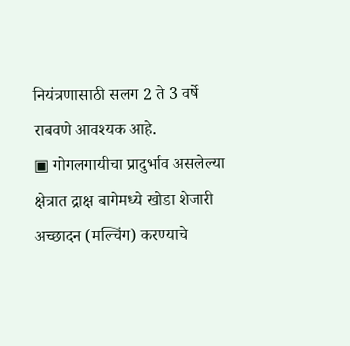नियंत्रणासाठी सलग 2 ते 3 वर्षे राबवणे आवश्यक आहे.
▣ गोगलगायीचा प्रादुर्भाव असलेल्या क्षेत्रात द्राक्ष बागेमध्ये खोडा शेजारी अच्छादन (मल्चिंग) करण्याचे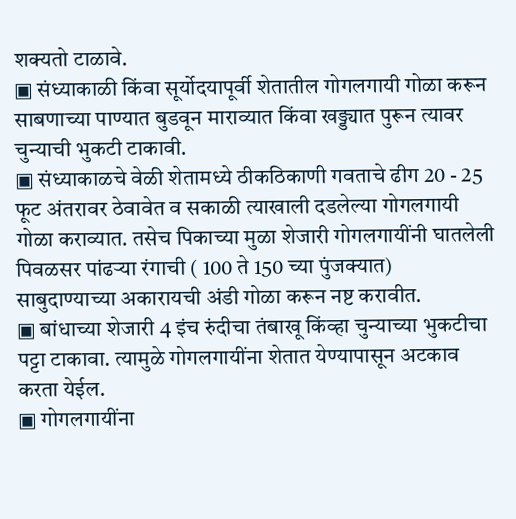शक्यतो टाळावे.
▣ संध्याकाळी किंवा सूर्योदयापूर्वी शेतातील गोगलगायी गोळा करून साबणाच्या पाण्यात बुडवून माराव्यात किंवा खड्ड्यात पुरून त्यावर चुन्याची भुकटी टाकावी.
▣ संध्याकाळचे वेळी शेतामध्ये ठीकठिकाणी गवताचे ढीग 20 - 25 फूट अंतरावर ठेवावेत व सकाळी त्याखाली दडलेल्या गोगलगायी गोळा कराव्यात. तसेच पिकाच्या मुळा शेजारी गोगलगायींनी घातलेली पिवळसर पांढऱ्या रंगाची ( 100 ते 150 च्या पुंजक्यात) साबुदाण्याच्या अकारायची अंडी गोळा करून नष्ट करावीत.
▣ बांधाच्या शेजारी 4 इंच रुंदीचा तंबाखू किंव्हा चुन्याच्या भुकटीचा पट्टा टाकावा. त्यामुळे गोगलगायींना शेतात येण्यापासून अटकाव करता येईल.
▣ गोगलगायींना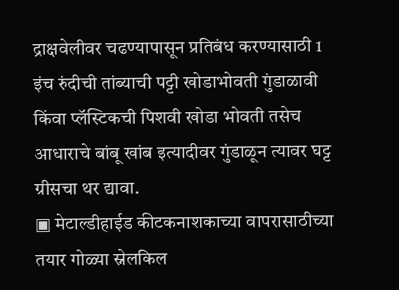द्राक्षवेलीवर चढण्यापासून प्रतिबंध करण्यासाठी 1 इंच रुंदीची तांब्याची पट्टी खोडाभोवती गुंडाळावी किंवा प्लॅस्टिकची पिशवी खोडा भोवती तसेच आधाराचे बांबू खांब इत्यादीवर गुंडाळून त्यावर घट्ट ग्रीसचा थर द्यावा.
▣ मेटाल्डीहाईड कीटकनाशकाच्या वापरासाठीच्या तयार गोळ्या स्नेलकिल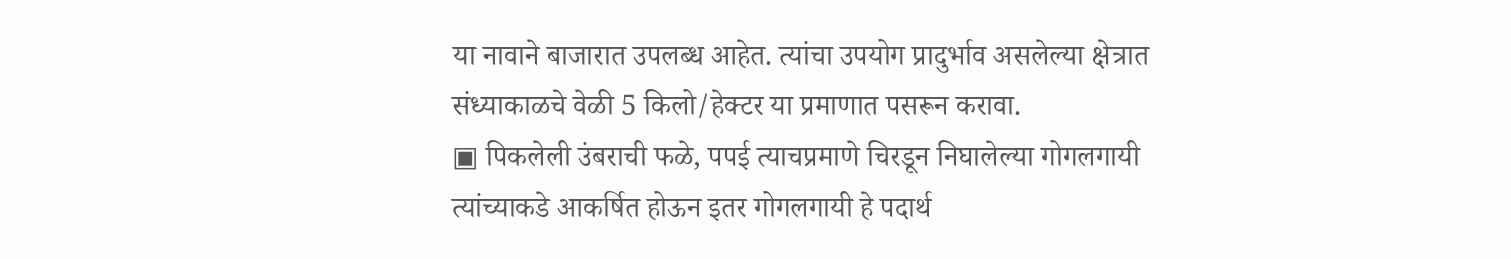या नावाने बाजारात उपलब्ध आहेत. त्यांचा उपयोग प्रादुर्भाव असलेल्या क्षेत्रात संध्याकाळचे वेळी 5 किलो/हेक्टर या प्रमाणात पसरून करावा.
▣ पिकलेली उंबराची फळे, पपई त्याचप्रमाणे चिरडून निघालेल्या गोगलगायी त्यांच्याकडे आकर्षित होऊन इतर गोगलगायी हे पदार्थ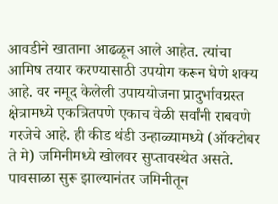आवडीने खाताना आढळून आले आहेत. त्यांचा आमिष तयार करण्यासाठी उपयोग करून घेणे शक्य आहे. वर नमूद केलेली उपाययोजना प्रादुर्भावग्रस्त क्षेत्रामध्ये एकत्रितपणे एकाच वेळी सर्वांनी राबवणे गरजेचे आहे. ही कीड थंडी उन्हाळ्यामध्ये (ऑक्टोबर ते मे) जमिनीमध्ये खोलवर सुप्तावस्थेत असते. पावसाळा सुरू झाल्यानंतर जमिनीतून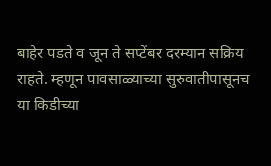बाहेर पडते व जून ते सप्टेंबर दरम्यान सक्रिय राहते. म्हणून पावसाळ्याच्या सुरुवातीपासूनच या किडीच्या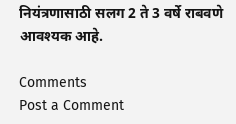नियंत्रणासाठी सलग 2 ते 3 वर्षे राबवणे आवश्यक आहे.

Comments
Post a Comment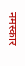नमस्कार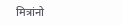मित्रांनो